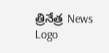త్రినేత్ర News Logo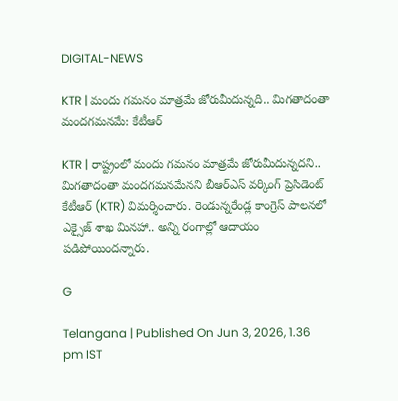DIGITAL-NEWS

KTR | మందు గ‌మ‌నం మాత్ర‌మే జోరుమీదున్న‌ది.. మిగ‌తాదంతా మంద‌గ‌మ‌న‌మే: కేటీఆర్

KTR | రాష్ట్రంలో మందు గ‌మ‌నం మాత్ర‌మే జోరుమీదున్న‌దని.. మిగ‌తాదంతా మంద‌గ‌మ‌న‌మేన‌ని బీఆర్ఎస్ వ‌ర్కింగ్ ప్రెసిడెంట్ కేటీఆర్ (KTR) విమ‌ర్శించారు. రెండున్న‌రేండ్ల కాంగ్రెస్ పాల‌న‌లో ఎక్సైజ్ శాఖ మిన‌హా.. అన్ని రంగాల్లో ఆదాయం ప‌డిపోయింద‌న్నారు.

G

Telangana | Published On Jun 3, 2026, 1.36 pm IST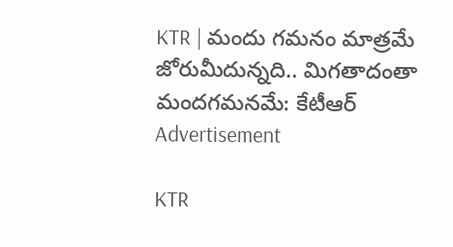KTR | మందు గ‌మ‌నం మాత్ర‌మే జోరుమీదున్న‌ది.. మిగ‌తాదంతా మంద‌గ‌మ‌న‌మే: కేటీఆర్
Advertisement

KTR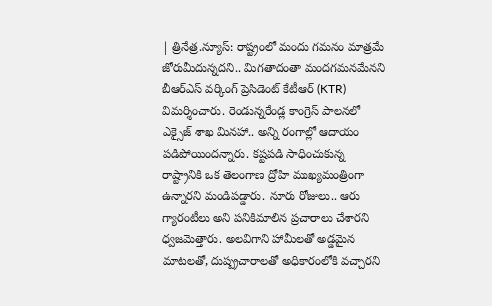| త్రినేత్ర‌.న్యూస్‌: రాష్ట్రంలో మందు గ‌మ‌నం మాత్ర‌మే జోరుమీదున్న‌దని.. మిగ‌తాదంతా మంద‌గ‌మ‌న‌మేన‌ని బీఆర్ఎస్ వ‌ర్కింగ్ ప్రెసిడెంట్ కేటీఆర్ (KTR) విమ‌ర్శించారు. రెండున్న‌రేండ్ల కాంగ్రెస్ పాల‌న‌లో ఎక్సైజ్ శాఖ మిన‌హా.. అన్ని రంగాల్లో ఆదాయం ప‌డిపోయింద‌న్నారు. క‌ష్ట‌ప‌డి సాధించుకున్న రాష్ట్రానికి ఒక తెలంగాణ ద్రోహి ముఖ్య‌మంత్రింగా ఉన్నారని మండిప‌డ్డారు. నూరు రోజులు.. ఆరు గ్యారంటీలు అని ప‌నికిమాలిన ప్ర‌చారాలు చేశార‌ని ధ్వ‌జ‌మెత్తారు. అల‌విగాని హామీల‌తో అడ్డ‌మైన మాట‌ల‌తో, దుష్ప్ర‌చారాలతో అధికారంలోకి వ‌చ్చారని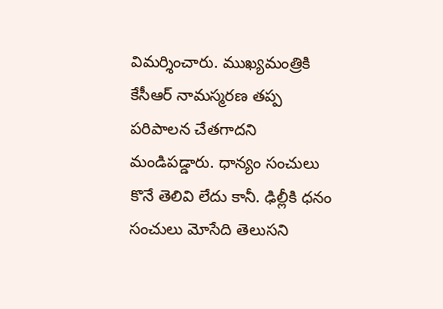విమ‌ర్శించారు. ముఖ్య‌మంత్రికి కేసీఆర్ నామ‌స్మ‌ర‌ణ త‌ప్ప‌ ప‌రిపాల‌న చేత‌గాదని మండిప‌డ్డారు. ధాన్యం సంచులు కొనే తెలివి లేదు కానీ. ఢిల్లీకి ధ‌నం సంచులు మోసేది తెలుసని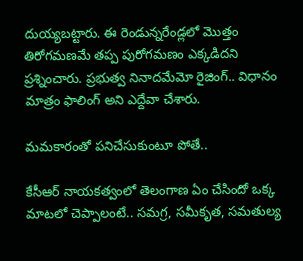దుయ్య‌బ‌ట్టారు. ఈ రెండున్న‌రేండ్లలో మొత్తం తిరోగ‌మ‌ణమే త‌ప్ప పురోగ‌మ‌ణం ఎక్క‌డిదని ప్ర‌శ్నించారు. ప్ర‌భుత్వ నినాద‌మేమో రైజింగ్‌.. విధానం మాత్రం ఫాలింగ్ అని ఎద్దేవా చేశారు.

మ‌మ‌కారంతో ప‌నిచేసుకుంటూ పోతే..

కేసీఆర్ నాయ‌క‌త్వంలో తెలంగాణ ఏం చేసిందో ఒక్క మాట‌లో చెప్పాలంటే.. స‌మ‌గ్ర‌, స‌మీకృత‌, స‌మ‌తుల్య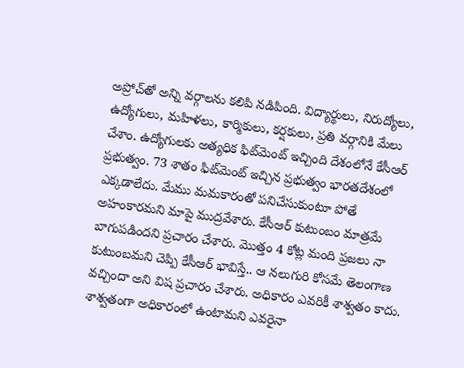అప్రోచ్‌తో అన్ని వ‌ర్గాల‌ను క‌లిపి న‌డిపింది. విద్యార్థులు, నిరుద్యోలు, ఉద్యోగులు, మ‌హిళ‌లు, కార్మికులు, క‌ర్ష‌కులు, ప్ర‌తి వ‌ర్గానికి మేలు చేశాం. ఉద్యోగుల‌కు అత్య‌ధిక ఫిట్‌మెంట్ ఇచ్చింది దేశంలోనే కేసీఆర్ ప్ర‌భుత్వం. 73 శాతం ఫిట్‌మెంట్ ఇచ్చిన ప్ర‌భుత్వం భార‌త‌దేశంలో ఎక్క‌డాలేదు. మేము మ‌మ‌కారంతో ప‌నిచేసుకుంటూ పోతే అహంకార‌మ‌ని మాపై ముద్రవేశారు. కేసీఆర్ కుటుంబం మాత్ర‌మే బాగుప‌డిందని ప్ర‌చారం చేశారు. మొత్తం 4 కోట్ల మంది ప్ర‌జ‌లు నా కుటుంబ‌మ‌ని చెప్పి కేసీఆర్ భావిస్తే.. ఆ న‌లుగురి కోస‌మే తెలంగాణ వ‌చ్చిందా అని విష ప్ర‌చారం చేశారు. అధికారం ఎవ‌రికీ శాశ్వ‌తం కాదు. శాశ్వ‌తంగా అధికారంలో ఉంటామ‌ని ఎవ‌రైనా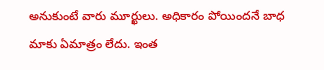అనుకుంటే వారు మూర్ఖులు. అధికారం పోయింద‌నే బాధ మాకు ఏమాత్రం లేదు. ఇంత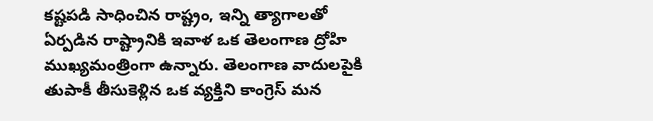క‌ష్ట‌ప‌డి సాధించిన రాష్ట్రం, ఇన్ని త్యాగాల‌తో ఏర్ప‌డిన రాష్ట్రానికి ఇవాళ ఒక తెలంగాణ ద్రోహి ముఖ్య‌మంత్రింగా ఉన్నారు. తెలంగాణ వాదుల‌పైకి తుపాకీ తీసుకెళ్లిన ఒక వ్య‌క్తిని కాంగ్రెస్ మ‌న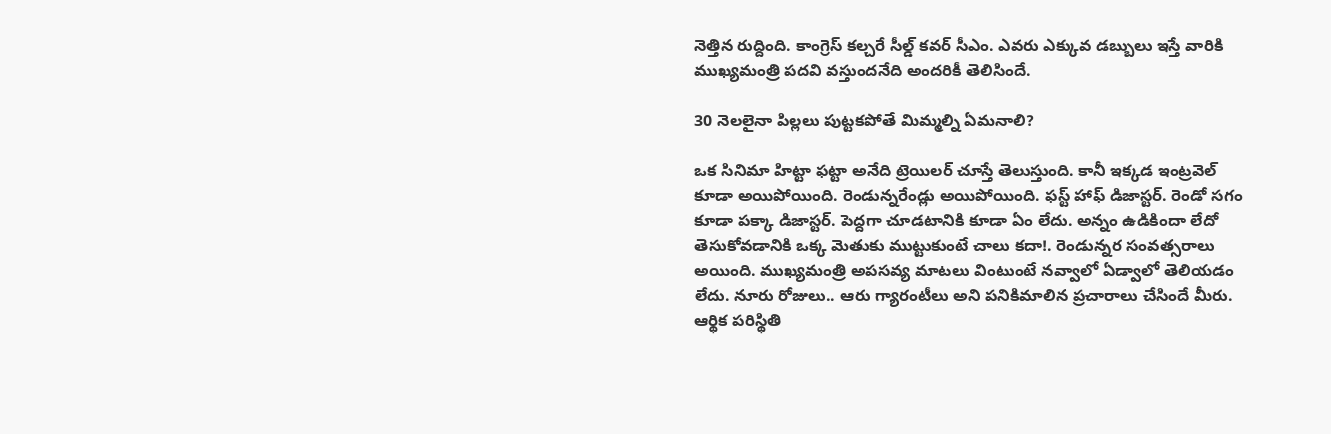నెత్తిన రుద్దింది. కాంగ్రెస్ క‌ల్చ‌రే సీల్డ్ క‌వ‌ర్ సీఎం. ఎవ‌రు ఎక్కువ డ‌బ్బులు ఇస్తే వారికి ముఖ్య‌మంత్రి ప‌ద‌వి వ‌స్తుందనేది అంద‌రికీ తెలిసిందే.

30 నెల‌లైనా పిల్ల‌లు పుట్ట‌క‌పోతే మిమ్మ‌ల్ని ఏమ‌నాలి?

ఒక సినిమా హిట్టా ఫ‌ట్టా అనేది ట్రెయిల‌ర్ చూస్తే తెలుస్తుంది. కానీ ఇక్క‌డ‌ ఇంట్ర‌వెల్ కూడా అయిపోయింది. రెండున్న‌రేండ్లు అయిపోయింది. ఫ‌స్ట్ హాఫ్ డిజాస్ట‌ర్‌. రెండో స‌గం కూడా ప‌క్కా డిజాస్ట‌ర్‌. పెద్ద‌గా చూడ‌టానికి కూడా ఏం లేదు. అన్నం ఉడికిందా లేదో తెసుకోవ‌డానికి ఒక్క మెతుకు ముట్టుకుంటే చాలు కదా!. రెండున్న‌ర సంవ‌త్స‌రాలు అయింది. ముఖ్య‌మంత్రి అప‌స‌వ్య మాటలు వింటుంటే న‌వ్వాలో ఏడ్వాలో తెలియడం లేదు. నూరు రోజులు.. ఆరు గ్యారంటీలు అని ప‌నికిమాలిన ప్ర‌చారాలు చేసిందే మీరు. ఆర్థిక ప‌రిస్థితి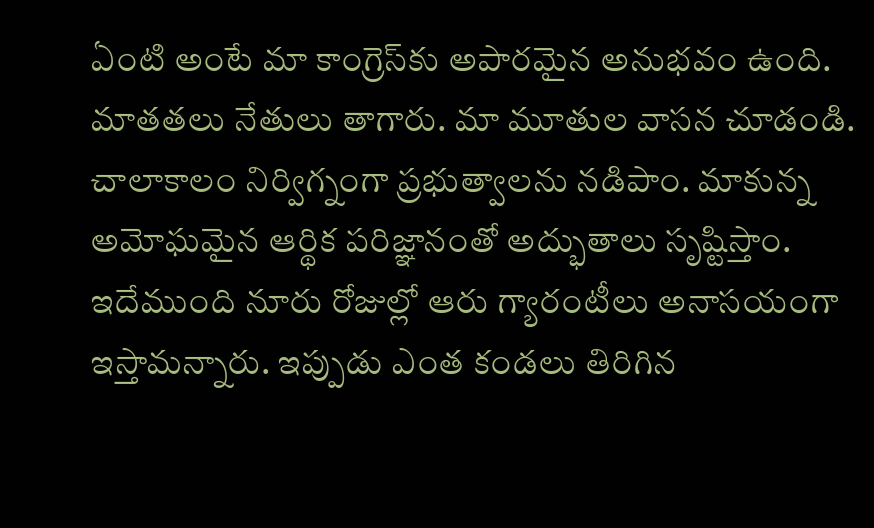ఏంటి అంటే మా కాంగ్రెస్‌కు అపార‌మైన అనుభ‌వం ఉంది. మాత‌త‌లు నేతులు తాగారు. మా మూతుల వాస‌న చూడండి. చాలాకాలం నిర్విగ్నంగా ప్ర‌భుత్వాల‌ను న‌డిపాం. మాకున్న అమోఘ‌మైన ఆర్థిక ప‌రిజ్ఞానంతో అద్భుతాలు సృష్టిస్తాం. ఇదేముంది నూరు రోజుల్లో ఆరు గ్యారంటీలు అనాస‌యంగా ఇస్తామ‌న్నారు. ఇప్పుడు ఎంత కండ‌లు తిరిగిన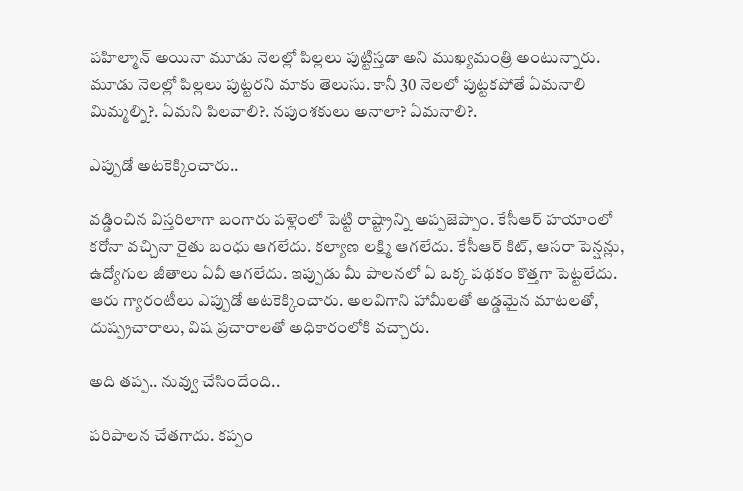ప‌హిల్మాన్ అయినా మూడు నెల‌ల్లో పిల్ల‌లు పుట్టిస్త‌డా అని ముఖ్య‌మంత్రి అంటున్నారు. మూడు నెల‌ల్లో పిల్ల‌లు పుట్ట‌ర‌ని మాకు తెలుసు. కానీ 30 నెల‌లో పుట్ట‌క‌పోతే ఏమ‌నాలి మిమ్మ‌ల్ని?. ఏమ‌ని పిల‌వాలి?. న‌పుంశ‌కులు అనాలా? ఏమ‌నాలి?.

ఎప్పుడో అట‌కెక్కించారు..

వ‌డ్డించిన విస్త‌రిలాగా బంగారు ప‌ళ్లెంలో పెట్టి రాష్ట్రాన్ని అప్ప‌జెప్పాం. కేసీఆర్ హ‌యాంలో క‌రోనా వ‌చ్చినా రైతు బంధు ఆగ‌లేదు. క‌ల్యాణ ల‌క్ష్మి ఆగ‌లేదు. కేసీఆర్ కిట్‌, ఆస‌రా పెన్ష‌న్లు, ఉద్యోగుల జీతాలు ఏవీ ఆగ‌లేదు. ఇప్పుడు మీ పాల‌న‌లో ఏ ఒక్క ప‌థ‌కం కొత్త‌గా పెట్ట‌లేదు. ఆరు గ్యారంటీలు ఎప్పుడో అట‌కెక్కించారు. అల‌విగాని హామీల‌తో అడ్డ‌మైన మాట‌ల‌తో, దుష్ప్ర‌చారాలు, విష ప్ర‌చారాలతో అధికారంలోకి వ‌చ్చారు.

అది త‌ప్ప.. నువ్వు చేసిందేంది..

ప‌రిపాల‌న చేత‌గాదు. క‌ప్పం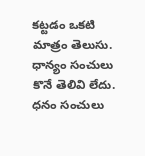క‌ట్టడం ఒక‌టి మాత్రం తెలుసు. ధాన్యం సంచులు కొనే తెలివి లేదు. ధ‌నం సంచులు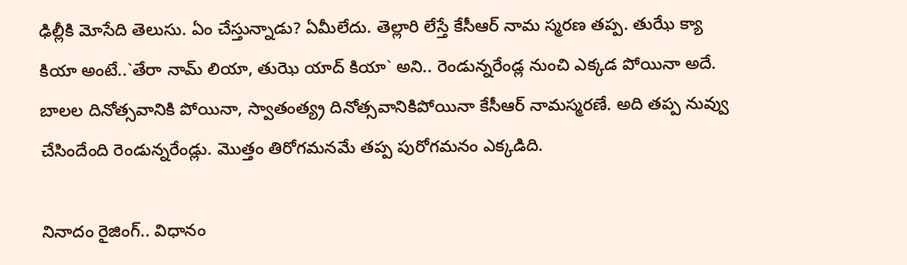ఢిల్లీకి మోసేది తెలుసు. ఏం చేస్తున్నాడు? ఏమీలేదు. తెల్లారి లేస్తే కేసీఆర్ నామ స్మ‌ర‌ణ త‌ప్ప‌. తుఝే క్యా కియా అంటే..`తేరా నామ్ లియా, తుఝె యాద్ కియా` అని.. రెండున్న‌రేండ్ల నుంచి ఎక్క‌డ పోయినా అదే. బాల‌ల దినోత్స‌వానికి పోయినా, స్వాతంత్య్ర దినోత్స‌వానికిపోయినా కేసీఆర్ నామ‌స్మ‌ర‌ణే. అది త‌ప్ప నువ్వు చేసిందేంది రెండున్న‌రేండ్లు. మొత్తం తిరోగ‌మ‌న‌మే త‌ప్ప పురోగ‌మ‌నం ఎక్క‌డిది.

నినాదం రైజింగ్‌.. విధానం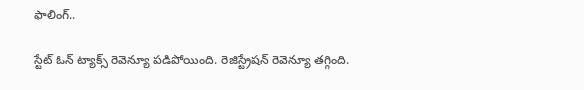ఫాలింగ్‌..

స్టేట్ ఓన్ ట్యాక్స్ రెవెన్యూ ప‌డిపోయింది. రెజిస్ట్రేష‌న్ రెవెన్యూ త‌గ్గింది.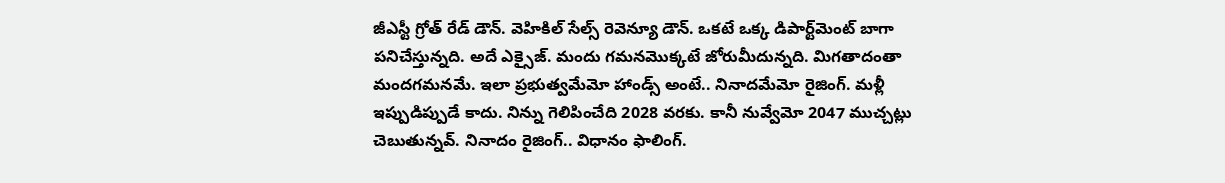జీఎస్టీ గ్రోత్ రేడ్ డౌన్‌. వెహికిల్ సేల్స్ రెవెన్యూ డౌన్‌. ఒక‌టే ఒక్క డిపార్ట్‌మెంట్ బాగా ప‌నిచేస్తున్న‌ది. అదే ఎక్సైజ్‌. మందు గ‌మ‌న‌మొక్క‌టే జోరుమీదున్న‌ది. మిగ‌తాదంతా మంద‌గ‌మ‌న‌మే. ఇలా ప్ర‌భుత్వ‌మేమో హాండ్స్ అంటే.. నినాద‌మేమో రైజింగ్‌. మ‌ళ్లీ ఇప్పుడిప్పుడే కాదు. నిన్ను గెలిపించేది 2028 వ‌ర‌కు. కానీ నువ్వేమో 2047 ముచ్చ‌ట్లు చెబుతున్న‌వ్‌. నినాదం రైజింగ్‌.. విధానం ఫాలింగ్‌.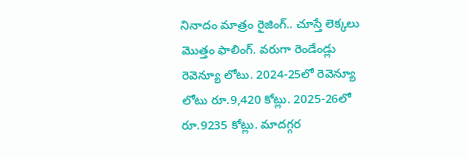నినాదం మాత్రం రైజింగ్‌.. చూస్తే లెక్క‌లు మొత్తం ఫాలింగ్‌. వ‌రుగా రెండేండ్లు రెవెన్యూ లోటు. 2024-25లో రెవెన్యూ లోటు రూ.9,420 కోట్లు. 2025-26లో రూ.9235 కోట్లు. మాద‌గ్గ‌ర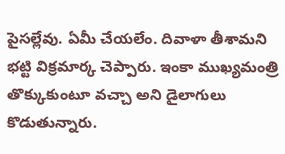పైస‌ల్లేవు. ఏమీ చేయ‌లేం. దివాళా తీశామ‌ని భ‌ట్టి విక్ర‌మార్క చెప్పారు. ఇంకా ముఖ్య‌మంత్రి తొక్కుకుంటూ వ‌చ్చా అని డైలాగులు కొడుతున్నారు.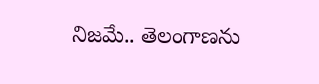నిజ‌మే.. తెలంగాణ‌ను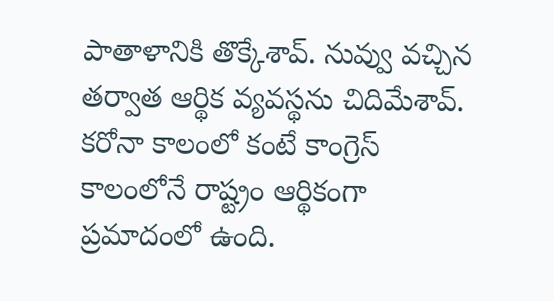పాతాళానికి తొక్కేశావ్‌. నువ్వు వ‌చ్చిన త‌ర్వాత ఆర్థిక వ్య‌వ‌స్థ‌ను చిదిమేశావ్‌. క‌రోనా కాలంలో కంటే కాంగ్రెస్ కాలంలోనే రాష్ట్రం ఆర్థికంగా ప్ర‌మాదంలో ఉంది.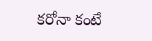క‌రోనా కంటే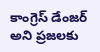కాంగ్రెస్ డేంజ‌ర్ అని ప్ర‌జ‌ల‌కు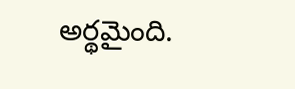అర్థ‌మైంది.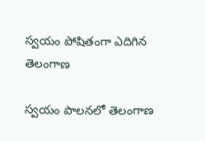స్వ‌యం పోషితంగా ఎదిగిన తెలంగాణ‌

స్వ‌యం పాల‌న‌లో తెలంగాణ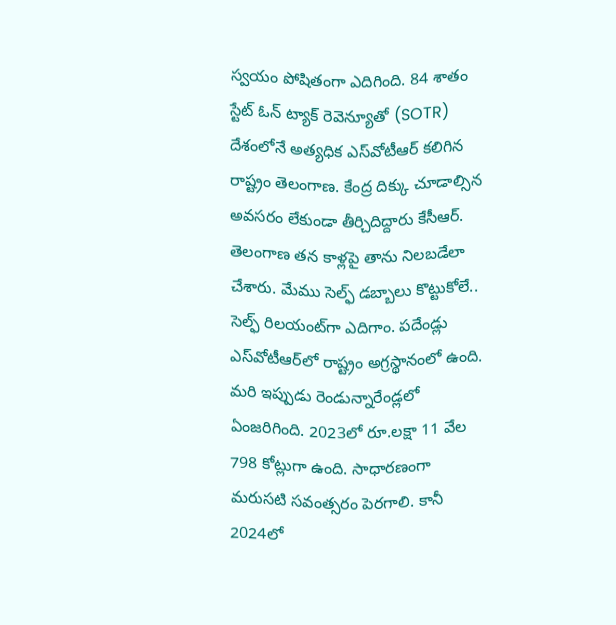స్వ‌యం పోషితంగా ఎదిగింది. 84 శాతం స్టేట్ ఓన్ ట్యాక్ రెవెన్యూతో (SOTR) దేశంలోనే అత్య‌ధిక ఎస్‌వోటీఆర్ క‌లిగిన రాష్ట్రం తెలంగాణ‌. కేంద్ర దిక్కు చూడాల్సిన అవ‌స‌రం లేకుండా తీర్చిదిద్దారు కేసీఆర్‌. తెలంగాణ త‌న కాళ్ల‌పై తాను నిల‌బ‌డేలా చేశారు. మేము సెల్ఫ్ డ‌బ్బాలు కొట్టుకోలే.. సెల్ఫ్ రిల‌యంట్‌గా ఎదిగాం. ప‌దేండ్లు ఎస్‌వోటీఆర్‌లో రాష్ట్రం అగ్ర‌స్థానంలో ఉంది. మ‌రి ఇప్పుడు రెండున్నారేండ్ల‌లో ఏంజ‌రిగింది. 2023లో రూ.ల‌క్షా 11 వేల 798 కోట్లుగా ఉంది. సాధార‌ణంగా మరుస‌టి స‌వంత్స‌రం పెర‌గాలి. కానీ 2024లో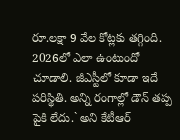రూ.ల‌క్షా 9 వేల కోట్లకు త‌గ్గింది. 2026లో ఎలా ఉంటుందో చూడాలి. జీఎస్టీలో కూడా ఇదే ప‌రిస్థితి. అన్ని రంగాల్లో డౌన్ త‌ప్ప పైకి లేదు.` అని కేటీఆర్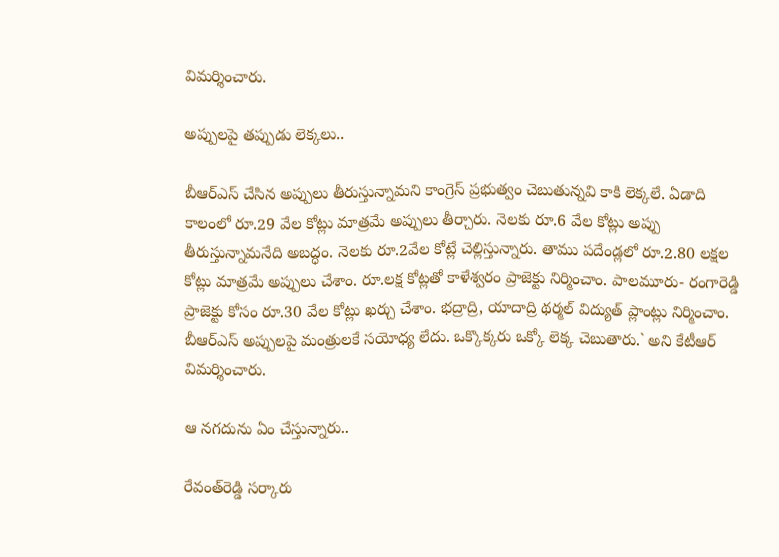విమ‌ర్శించారు.

అప్పుల‌పై త‌ప్పుడు లెక్క‌లు..

బీఆర్‌ఎస్‌ చేసిన అప్పులు తీరుస్తున్నామని కాంగ్రెస్ ప్రభుత్వం చెబుతున్నవి కాకి లెక్కలే. ఏడాది కాలంలో రూ.29 వేల కోట్లు మాత్రమే అప్పులు తీర్చారు. నెలకు రూ.6 వేల కోట్లు అప్పు తీరుస్తున్నామనేది అబద్ధం. నెలకు రూ.2వేల కోట్లే చెల్లిస్తున్నారు. తాము పదేండ్ల‌లో రూ.2.80 లక్షల కోట్లు మాత్రమే అప్పులు చేశాం. రూ.లక్ష కోట్లతో కాళేశ్వరం ప్రాజెక్టు నిర్మించాం. పాలమూరు- రంగారెడ్డి ప్రాజెక్టు కోసం రూ.30 వేల కోట్లు ఖర్చు చేశాం. భద్రాద్రి, యాదాద్రి థర్మల్ విద్యుత్‌ ప్లాంట్లు నిర్మించాం. బీఆర్ఎస్ అప్పుల‌పై మంత్రుల‌కే స‌యోధ్య లేదు. ఒక్కొక్క‌రు ఒక్కో లెక్క చెబుతారు.` అని కేటీఆర్ విమ‌ర్శించారు.

ఆ నగదును ఏం చేస్తున్నారు..

రేవంత్‌రెడ్డి సర్కారు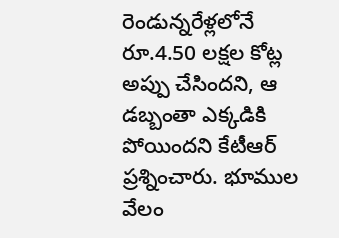రెండున్నరేళ్లలోనే రూ.4.50 లక్షల కోట్ల అప్పు చేసిందని, ఆ డబ్బంతా ఎక్కడికి పోయిందని కేటీఆర్ ప్రశ్నించారు. భూముల వేలం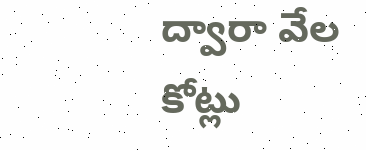ద్వారా వేల కోట్లు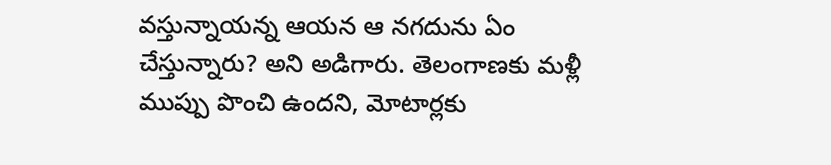వస్తున్నాయన్న ఆయన ఆ నగదును ఏం చేస్తున్నారు? అని అడిగారు. తెలంగాణకు మళ్లీ ముప్పు పొంచి ఉందని, మోటార్లకు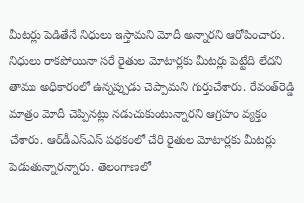మీటర్లు పెడితేనే నిధులు ఇస్తామని మోదీ అన్నారని ఆరోపించారు. నిధులు రాకపోయినా సరే రైతుల మోటార్లకు మీటర్లు పెట్టేది లేదని తాము అధికారంలో ఉన్నప్పుడు చెప్పామని గుర్తుచేశారు. రేవంత్‌రెడ్డి మాత్రం మోదీ చెప్పినట్లు నడుచుకుంటున్నారని ఆగ్రహం వ్యక్తం చేశారు. ఆర్‌డీఎస్‌ఎస్‌ పథకంలో చేరి రైతుల మోటార్లకు మీటర్లు పెడుతున్నారన్నారు. తెలంగాణలో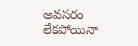అవసరం లేకపోయినా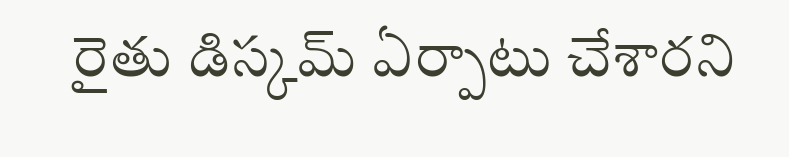రైతు డిస్కమ్ ఏర్పాటు చేశారని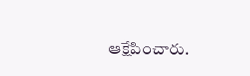ఆక్షేపించారు.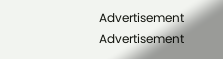Advertisement
Advertisement